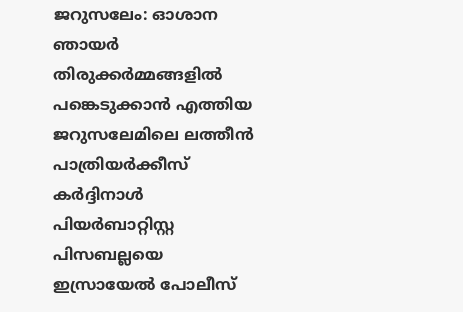ജറുസലേം: ഓശാന ഞായർ തിരുക്കർമ്മങ്ങളിൽ പങ്കെടുക്കാൻ എത്തിയ ജറുസലേമിലെ ലത്തീൻ പാത്രിയർക്കീസ് കർദ്ദിനാൾ പിയർബാറ്റിസ്റ്റ പിസബല്ലയെ ഇസ്രായേൽ പോലീസ്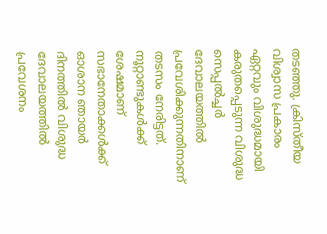തടഞ്ഞു. ക്രിസ്തീയ വിശ്വാസ പ്രകാരം ഏറ്റവും വിശുദ്ധമായി കരുതപ്പെടുന്ന വിശുദ്ധ സെപ്പൽച്ചർ ദേവാലയത്തിൽ പ്രവേശിക്കുന്നതിനാണ് തടസം നേരിട്ടത്.
നൂറ്റാണ്ടുകൾക്ക് ശേഷമാണ് സഭാനേതാക്കൾക്ക് ഓശാന ഞായർ ദിനത്തിൽ വിശുദ്ധ ദേവാലയത്തിൽ പ്രവേശനം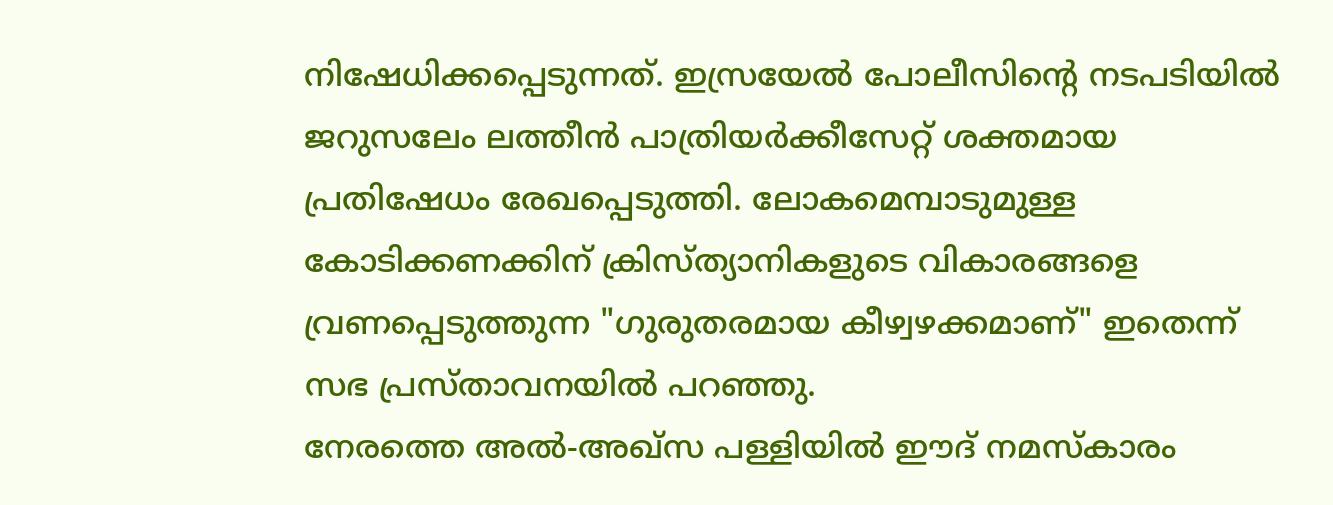നിഷേധിക്കപ്പെടുന്നത്. ഇസ്രയേൽ പോലീസിന്റെ നടപടിയിൽ ജറുസലേം ലത്തീൻ പാത്രിയർക്കീസേറ്റ് ശക്തമായ പ്രതിഷേധം രേഖപ്പെടുത്തി. ലോകമെമ്പാടുമുള്ള കോടിക്കണക്കിന് ക്രിസ്ത്യാനികളുടെ വികാരങ്ങളെ വ്രണപ്പെടുത്തുന്ന "ഗുരുതരമായ കീഴ്വഴക്കമാണ്" ഇതെന്ന് സഭ പ്രസ്താവനയിൽ പറഞ്ഞു.
നേരത്തെ അൽ-അഖ്സ പള്ളിയിൽ ഈദ് നമസ്കാരം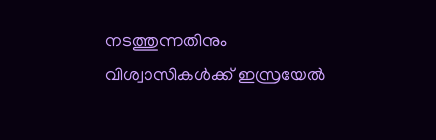നടത്തുന്നതിനും വിശ്വാസികൾക്ക് ഇസ്രയേൽ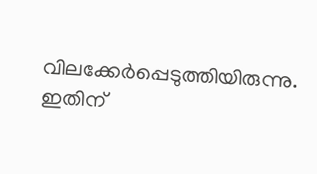വിലക്കേർപ്പെടുത്തിയിരുന്നു. ഇതിന്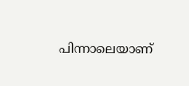പിന്നാലെയാണ്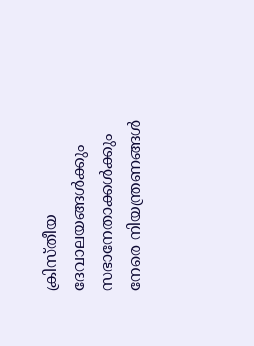ക്രിസ്തീയ ദേവാലയങ്ങൾക്കും സഭാനേതാക്കൾക്കും നേരെ നിയന്ത്രണങ്ങൾ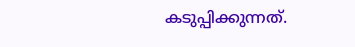കടുപ്പിക്കുന്നത്.